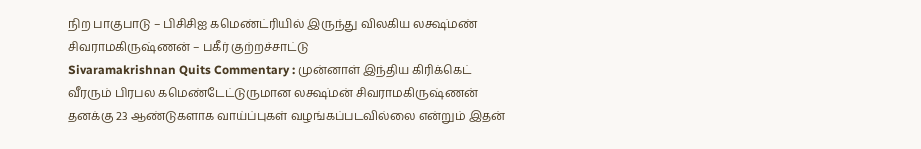நிற பாகுபாடு – பிசிசிஐ கமெண்ட்ரியில் இருந்து விலகிய லக்ஷ்மண் சிவராமகிருஷ்ணன் – பகீர் குற்றச்சாட்டு
Sivaramakrishnan Quits Commentary : முன்னாள் இந்திய கிரிக்கெட் வீரரும் பிரபல கமெண்டேட்டுருமான லக்ஷ்மன் சிவராமகிருஷ்ணன் தனக்கு 23 ஆண்டுகளாக வாய்ப்புகள் வழங்கப்படவில்லை என்றும் இதன்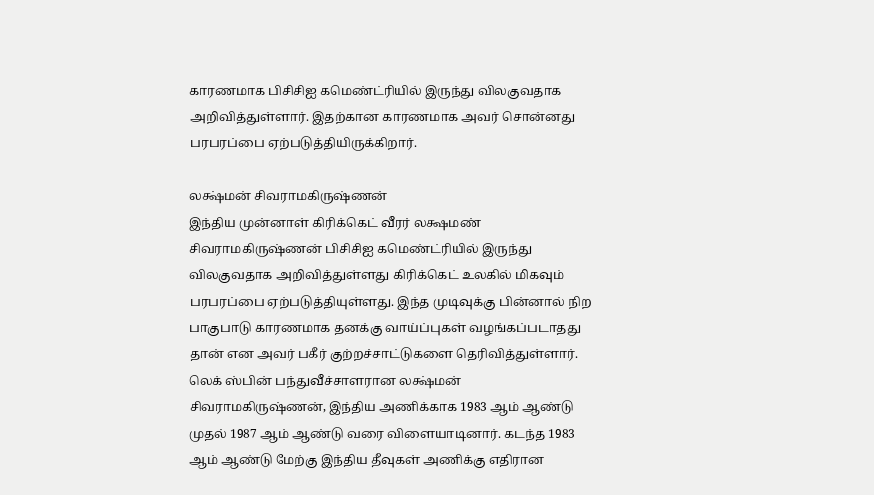காரணமாக பிசிசிஐ கமெண்ட்ரியில் இருந்து விலகுவதாக அறிவித்துள்ளார். இதற்கான காரணமாக அவர் சொன்னது பரபரப்பை ஏற்படுத்தியிருக்கிறார்.

லக்ஷ்மன் சிவராமகிருஷ்ணன்
இந்திய முன்னாள் கிரிக்கெட் வீரர் லக்ஷமண் சிவராமகிருஷ்ணன் பிசிசிஐ கமெண்ட்ரியில் இருந்து விலகுவதாக அறிவித்துள்ளது கிரிக்கெட் உலகில் மிகவும் பரபரப்பை ஏற்படுத்தியுள்ளது. இந்த முடிவுக்கு பின்னால் நிற பாகுபாடு காரணமாக தனக்கு வாய்ப்புகள் வழங்கப்படாதது தான் என அவர் பகீர் குற்றச்சாட்டுகளை தெரிவித்துள்ளார். லெக் ஸ்பின் பந்துவீச்சாளரான லக்ஷ்மன் சிவராமகிருஷ்ணன், இந்திய அணிக்காக 1983 ஆம் ஆண்டு முதல் 1987 ஆம் ஆண்டு வரை விளையாடினார். கடந்த 1983 ஆம் ஆண்டு மேற்கு இந்திய தீவுகள் அணிக்கு எதிரான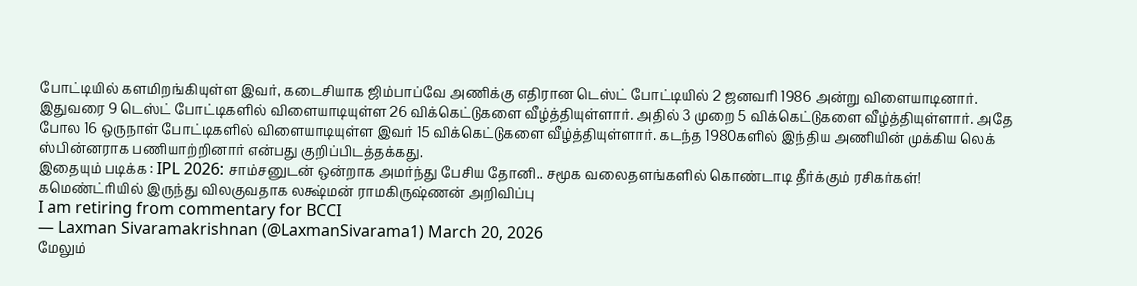போட்டியில் களமிறங்கியுள்ள இவர், கடைசியாக ஜிம்பாப்வே அணிக்கு எதிரான டெஸ்ட் போட்டியில் 2 ஜனவரி 1986 அன்று விளையாடினார்.
இதுவரை 9 டெஸ்ட் போட்டிகளில் விளையாடியுள்ள 26 விக்கெட்டுகளை வீழ்த்தியுள்ளார். அதில் 3 முறை 5 விக்கெட்டுகளை வீழ்த்தியுள்ளார். அதே போல 16 ஒருநாள் போட்டிகளில் விளையாடியுள்ள இவர் 15 விக்கெட்டுகளை வீழ்த்தியுள்ளார். கடந்த 1980களில் இந்திய அணியின் முக்கிய லெக் ஸ்பின்னராக பணியாற்றினார் என்பது குறிப்பிடத்தக்கது.
இதையும் படிக்க : IPL 2026: சாம்சனுடன் ஒன்றாக அமர்ந்து பேசிய தோனி.. சமூக வலைதளங்களில் கொண்டாடி தீர்க்கும் ரசிகர்கள்!
கமெண்ட்ரியில் இருந்து விலகுவதாக லக்ஷ்மன் ராமகிருஷ்ணன் அறிவிப்பு
I am retiring from commentary for BCCI
— Laxman Sivaramakrishnan (@LaxmanSivarama1) March 20, 2026
மேலும்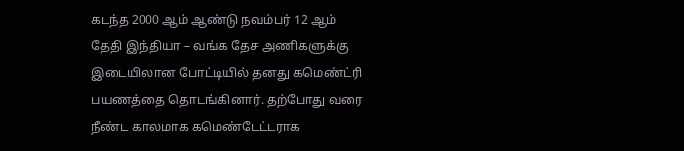கடந்த 2000 ஆம் ஆண்டு நவம்பர் 12 ஆம் தேதி இந்தியா – வங்க தேச அணிகளுக்கு இடையிலான போட்டியில் தனது கமெண்ட்ரி பயணத்தை தொடங்கினார். தற்போது வரை நீண்ட காலமாக கமெண்டேட்டராக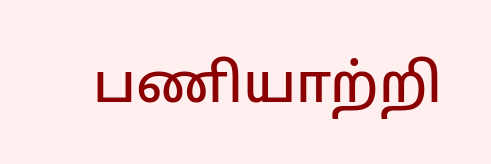பணியாற்றி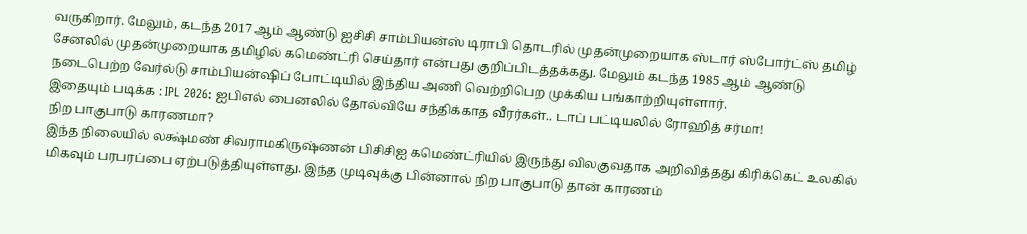வருகிறார். மேலும், கடந்த 2017 ஆம் ஆண்டு ஐசிசி சாம்பியன்ஸ் டிராபி தொடரில் முதன்முறையாக ஸ்டார் ஸ்போர்ட்ஸ் தமிழ் சேனலில் முதன்முறையாக தமிழில் கமெண்ட்ரி செய்தார் என்பது குறிப்பிடத்தக்கது. மேலும் கடந்த 1985 ஆம் ஆண்டு நடைபெற்ற வேர்ல்டு சாம்பியன்ஷிப் போட்டியில் இந்திய அணி வெற்றிபெற முக்கிய பங்காற்றியுள்ளார்.
இதையும் படிக்க : IPL 2026: ஐபிஎல் பைனலில் தோல்வியே சந்திக்காத வீரர்கள்.. டாப் பட்டியலில் ரோஹித் சர்மா!
நிற பாகுபாடு காரணமா?
இந்த நிலையில் லக்ஷ்மண் சிவராமகிருஷ்ணன் பிசிசிஐ கமெண்ட்ரியில் இருந்து விலகுவதாக அறிவித்தது கிரிக்கெட் உலகில் மிகவும் பரபரப்பை ஏற்படுத்தியுள்ளது. இந்த முடிவுக்கு பின்னால் நிற பாகுபாடு தான் காரணம்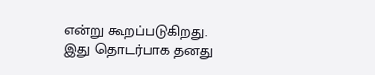என்று கூறப்படுகிறது. இது தொடர்பாக தனது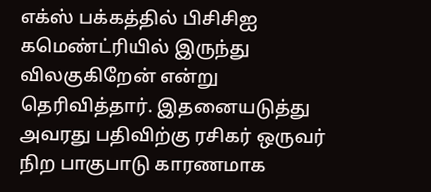எக்ஸ் பக்கத்தில் பிசிசிஐ கமெண்ட்ரியில் இருந்து விலகுகிறேன் என்று தெரிவித்தார். இதனையடுத்து அவரது பதிவிற்கு ரசிகர் ஒருவர் நிற பாகுபாடு காரணமாக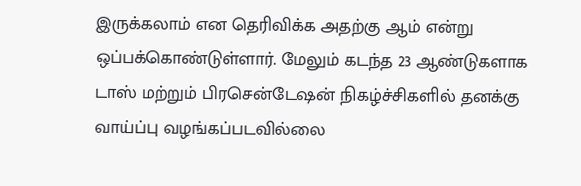இருக்கலாம் என தெரிவிக்க அதற்கு ஆம் என்று ஒப்பக்கொண்டுள்ளார். மேலும் கடந்த 23 ஆண்டுகளாக டாஸ் மற்றும் பிரசென்டேஷன் நிகழ்ச்சிகளில் தனக்கு வாய்ப்பு வழங்கப்படவில்லை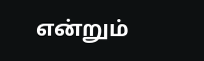என்றும்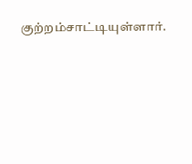குற்றம்சாட்டியுள்ளார்.